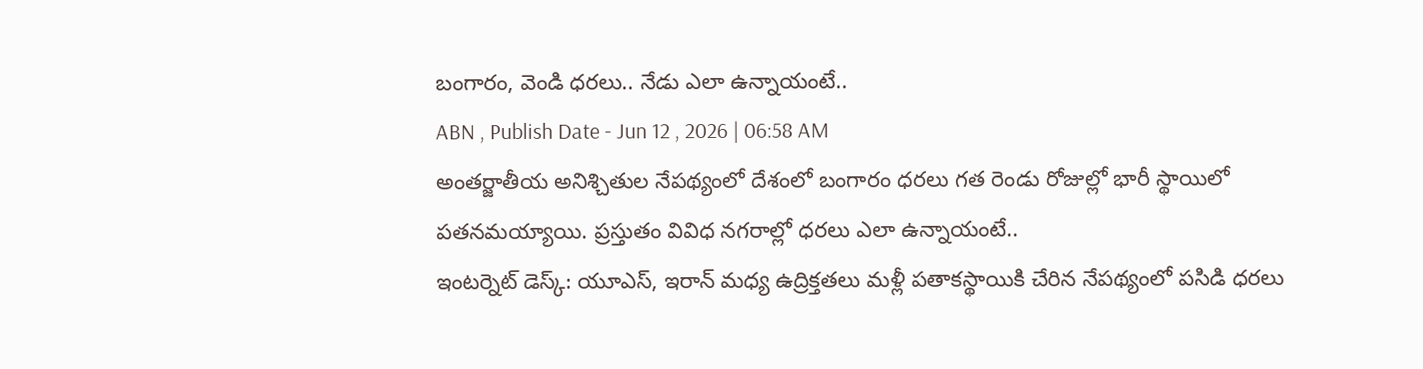బంగారం, వెండి ధరలు.. నేడు ఎలా ఉన్నాయంటే..
ABN , Publish Date - Jun 12 , 2026 | 06:58 AM
అంతర్జాతీయ అనిశ్చితుల నేపథ్యంలో దేశంలో బంగారం ధరలు గత రెండు రోజుల్లో భారీ స్థాయిలో పతనమయ్యాయి. ప్రస్తుతం వివిధ నగరాల్లో ధరలు ఎలా ఉన్నాయంటే..
ఇంటర్నెట్ డెస్క్: యూఎస్, ఇరాన్ మధ్య ఉద్రిక్తతలు మళ్లీ పతాకస్థాయికి చేరిన నేపథ్యంలో పసిడి ధరలు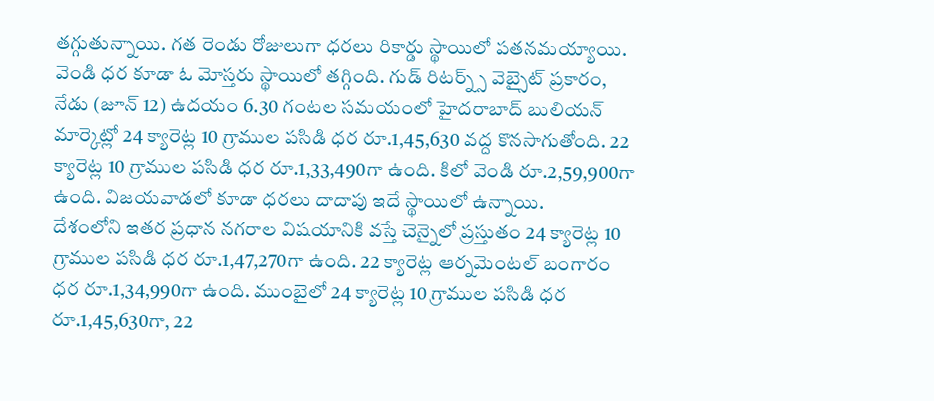తగ్గుతున్నాయి. గత రెండు రోజులుగా ధరలు రికార్డు స్థాయిలో పతనమయ్యాయి. వెండి ధర కూడా ఓ మోస్తరు స్థాయిలో తగ్గింది. గుడ్ రిటర్న్స్ వెబ్సైట్ ప్రకారం, నేడు (జూన్ 12) ఉదయం 6.30 గంటల సమయంలో హైదరాబాద్ బులియన్ మార్కెట్లో 24 క్యారెట్ల 10 గ్రాముల పసిడి ధర రూ.1,45,630 వద్ద కొనసాగుతోంది. 22 క్యారెట్ల 10 గ్రాముల పసిడి ధర రూ.1,33,490గా ఉంది. కిలో వెండి రూ.2,59,900గా ఉంది. విజయవాడలో కూడా ధరలు దాదాపు ఇదే స్థాయిలో ఉన్నాయి.
దేశంలోని ఇతర ప్రధాన నగరాల విషయానికి వస్తే చెన్నైలో ప్రస్తుతం 24 క్యారెట్ల 10 గ్రాముల పసిడి ధర రూ.1,47,270గా ఉంది. 22 క్యారెట్ల ఆర్నమెంటల్ బంగారం ధర రూ.1,34,990గా ఉంది. ముంబైలో 24 క్యారెట్ల 10 గ్రాముల పసిడి ధర రూ.1,45,630గా, 22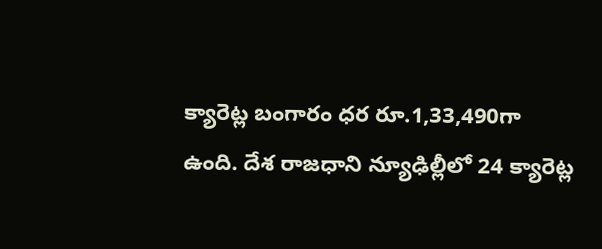క్యారెట్ల బంగారం ధర రూ.1,33,490గా ఉంది. దేశ రాజధాని న్యూఢిల్లీలో 24 క్యారెట్ల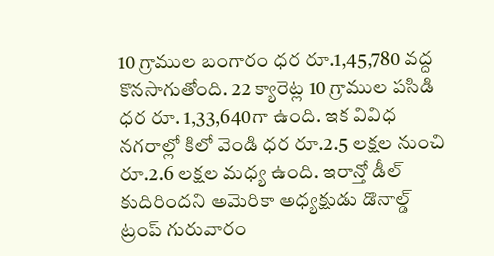10 గ్రాముల బంగారం ధర రూ.1,45,780 వద్ద కొనసాగుతోంది. 22 క్యారెట్ల 10 గ్రాముల పసిడి ధర రూ. 1,33,640గా ఉంది. ఇక వివిధ నగరాల్లో కిలో వెండి ధర రూ.2.5 లక్షల నుంచి రూ.2.6 లక్షల మధ్య ఉంది. ఇరాన్తో డీల్ కుదిరిందని అమెరికా అధ్యక్షుడు డొనాల్డ్ ట్రంప్ గురువారం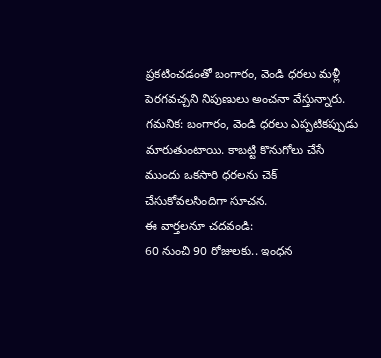ప్రకటించడంతో బంగారం, వెండి ధరలు మళ్లీ పెరగవచ్చని నిపుణులు అంచనా వేస్తున్నారు.
గమనిక: బంగారం, వెండి ధరలు ఎప్పటికప్పుడు మారుతుంటాయి. కాబట్టి కొనుగోలు చేసే ముందు ఒకసారి ధరలను చెక్ చేసుకోవలసిందిగా సూచన.
ఈ వార్తలనూ చదవండి:
60 నుంచి 90 రోజులకు.. ఇంధన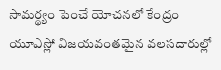సామర్థ్యం పెంచే యోచనలో కేంద్రం
యూఎస్లో విజయవంతమైన వలసదారుల్లో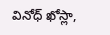వినోధ్ ఖోస్లా,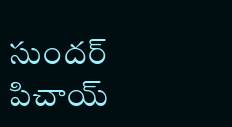సుందర్ పిచాయ్